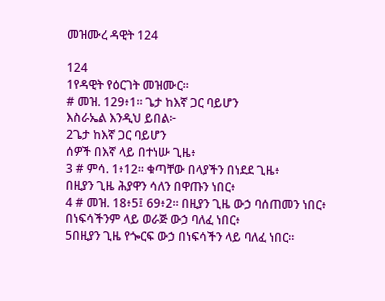መዝሙረ ዳዊት 124

124
1የዳዊት የዕርገት መዝሙር።
# መዝ. 129፥1። ጌታ ከእኛ ጋር ባይሆን
እስራኤል እንዲህ ይበል፦
2ጌታ ከእኛ ጋር ባይሆን
ሰዎች በእኛ ላይ በተነሡ ጊዜ፥
3 # ምሳ. 1፥12። ቁጣቸው በላያችን በነደደ ጊዜ፥
በዚያን ጊዜ ሕያዋን ሳለን በዋጡን ነበር፥
4 # መዝ. 18፥5፤ 69፥2። በዚያን ጊዜ ውኃ ባሰጠመን ነበር፥
በነፍሳችንም ላይ ወራጅ ውኃ ባለፈ ነበር፥
5በዚያን ጊዜ የጐርፍ ውኃ በነፍሳችን ላይ ባለፈ ነበር።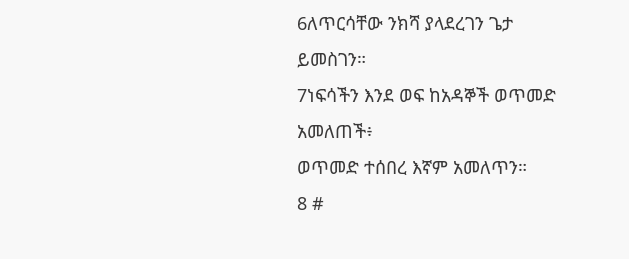6ለጥርሳቸው ንክሻ ያላደረገን ጌታ ይመስገን።
7ነፍሳችን እንደ ወፍ ከአዳኞች ወጥመድ አመለጠች፥
ወጥመድ ተሰበረ እኛም አመለጥን።
8 #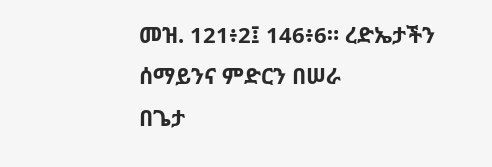መዝ. 121፥2፤ 146፥6። ረድኤታችን ሰማይንና ምድርን በሠራ
በጌታ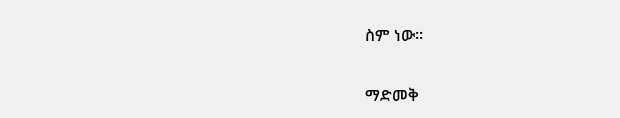ስም ነው።

ማድመቅ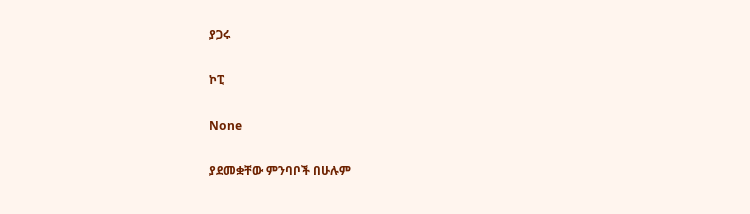ያጋሩ

ኮፒ

None

ያደመቋቸው ምንባቦች በሁሉም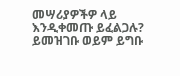መሣሪያዎችዎ ላይ እንዲቀመጡ ይፈልጋሉ? ይመዝገቡ ወይም ይግቡ